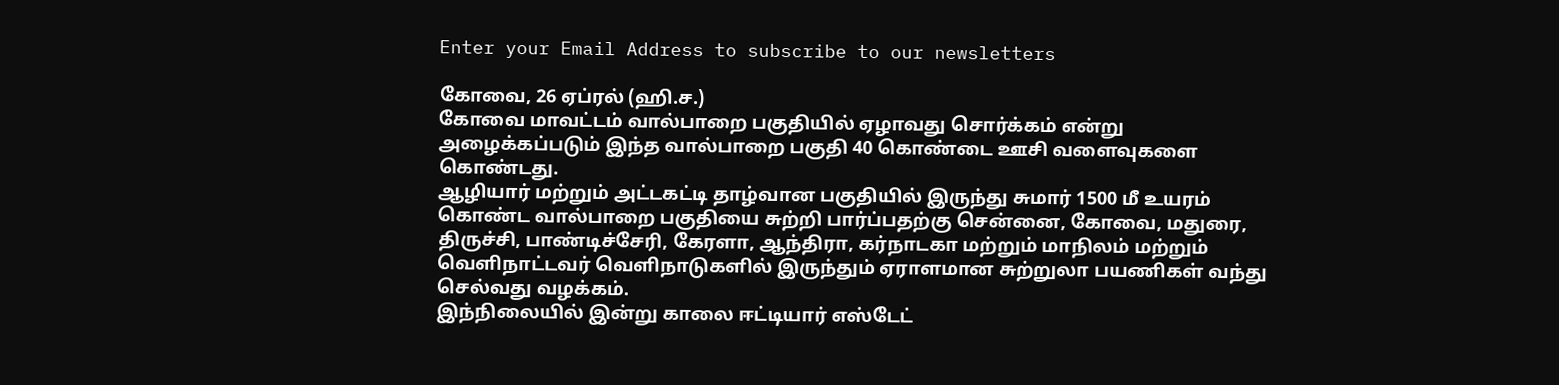Enter your Email Address to subscribe to our newsletters

கோவை, 26 ஏப்ரல் (ஹி.ச.)
கோவை மாவட்டம் வால்பாறை பகுதியில் ஏழாவது சொர்க்கம் என்று அழைக்கப்படும் இந்த வால்பாறை பகுதி 40 கொண்டை ஊசி வளைவுகளை கொண்டது.
ஆழியார் மற்றும் அட்டகட்டி தாழ்வான பகுதியில் இருந்து சுமார் 1500 மீ உயரம் கொண்ட வால்பாறை பகுதியை சுற்றி பார்ப்பதற்கு சென்னை, கோவை, மதுரை, திருச்சி, பாண்டிச்சேரி, கேரளா, ஆந்திரா, கர்நாடகா மற்றும் மாநிலம் மற்றும் வெளிநாட்டவர் வெளிநாடுகளில் இருந்தும் ஏராளமான சுற்றுலா பயணிகள் வந்து செல்வது வழக்கம்.
இந்நிலையில் இன்று காலை ஈட்டியார் எஸ்டேட்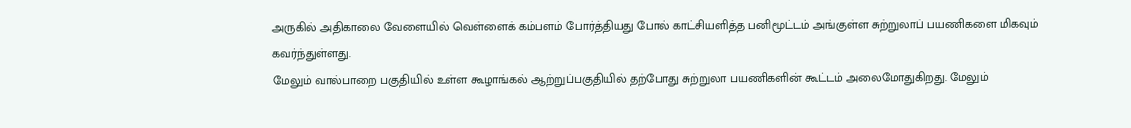அருகில் அதிகாலை வேளையில் வெள்ளைக் கம்பளம் போர்த்தியது போல் காட்சியளித்த பனிமூட்டம் அங்குள்ள சுற்றுலாப் பயணிகளை மிகவும் கவர்ந்துள்ளது.
மேலும் வால்பாறை பகுதியில் உள்ள கூழாங்கல் ஆற்றுப்பகுதியில் தற்போது சுற்றுலா பயணிகளின் கூட்டம் அலைமோதுகிறது. மேலும்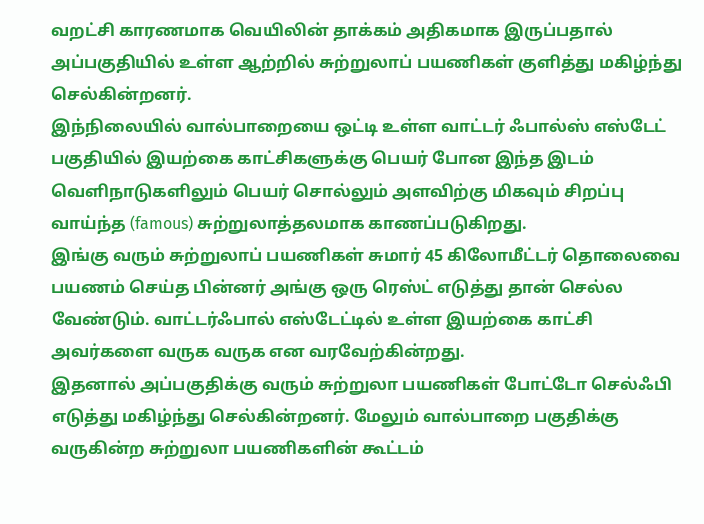வறட்சி காரணமாக வெயிலின் தாக்கம் அதிகமாக இருப்பதால் அப்பகுதியில் உள்ள ஆற்றில் சுற்றுலாப் பயணிகள் குளித்து மகிழ்ந்து செல்கின்றனர்.
இந்நிலையில் வால்பாறையை ஒட்டி உள்ள வாட்டர் ஃபால்ஸ் எஸ்டேட் பகுதியில் இயற்கை காட்சிகளுக்கு பெயர் போன இந்த இடம் வெளிநாடுகளிலும் பெயர் சொல்லும் அளவிற்கு மிகவும் சிறப்பு வாய்ந்த (famous) சுற்றுலாத்தலமாக காணப்படுகிறது.
இங்கு வரும் சுற்றுலாப் பயணிகள் சுமார் 45 கிலோமீட்டர் தொலைவை பயணம் செய்த பின்னர் அங்கு ஒரு ரெஸ்ட் எடுத்து தான் செல்ல வேண்டும். வாட்டர்ஃபால் எஸ்டேட்டில் உள்ள இயற்கை காட்சி அவர்களை வருக வருக என வரவேற்கின்றது.
இதனால் அப்பகுதிக்கு வரும் சுற்றுலா பயணிகள் போட்டோ செல்ஃபி எடுத்து மகிழ்ந்து செல்கின்றனர். மேலும் வால்பாறை பகுதிக்கு வருகின்ற சுற்றுலா பயணிகளின் கூட்டம்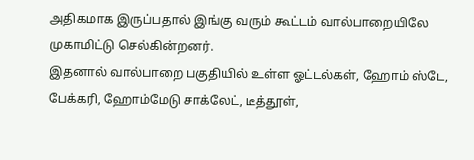அதிகமாக இருப்பதால் இங்கு வரும் கூட்டம் வால்பாறையிலே முகாமிட்டு செல்கின்றனர்.
இதனால் வால்பாறை பகுதியில் உள்ள ஓட்டல்கள், ஹோம் ஸ்டே, பேக்கரி, ஹோம்மேடு சாக்லேட், டீத்தூள்,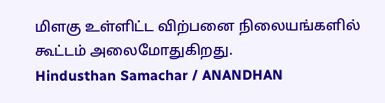மிளகு உள்ளிட்ட விற்பனை நிலையங்களில் கூட்டம் அலைமோதுகிறது.
Hindusthan Samachar / ANANDHAN